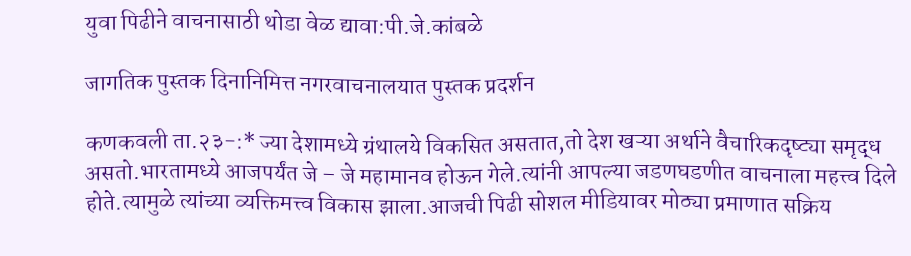युवा पिढीने वाचनासाठी थोडा वेळ द्यावा:पी.जे.कांबळे

जागतिक पुस्तक दिनानिमित्त नगरवाचनालयात पुस्तक प्रदर्शन

कणकवली ता.२३-:* ज्या देशामध्ये ग्रंथालये विकसित असतात,तो देश खऱ्या अर्थाने वैचारिकदृष्ट्या समृद्ध असतो.भारतामध्ये आजपर्यंत जे – जे महामानव होऊन गेले.त्यांनी आपल्या जडणघडणीत वाचनाला महत्त्व दिले होते.त्यामुळे त्यांच्या व्यक्तिमत्त्व विकास झाला.आजची पिढी सोशल मीडियावर मोठ्या प्रमाणात सक्रिय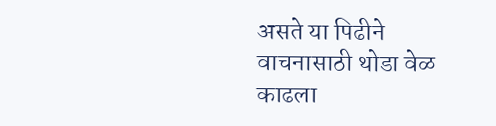असते या पिढीने वाचनासाठी थोडा वेळ काढला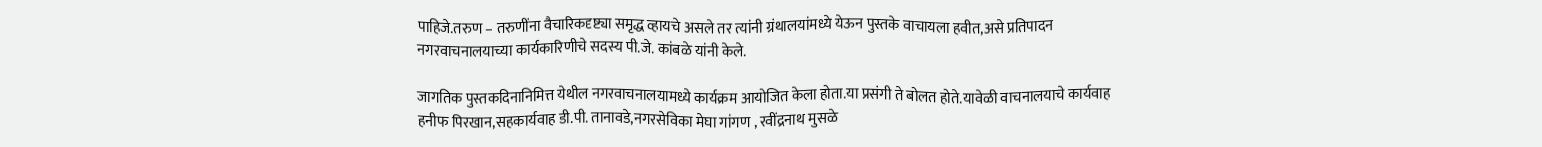पाहिजे.तरुण – तरुणींना वैचारिकदृष्ट्या समृद्ध व्हायचे असले तर त्यांनी ग्रंथालयांमध्ये येऊन पुस्तके वाचायला हवीत,असे प्रतिपादन नगरवाचनालयाच्या कार्यकारिणीचे सदस्य पी.जे. कांबळे यांनी केले.

जागतिक पुस्तकदिनानिमित्त येथील नगरवाचनालयामध्ये कार्यक्रम आयोजित केला होता.या प्रसंगी ते बोलत होते.यावेळी वाचनालयाचे कार्यवाह हनीफ पिरखान,सहकार्यवाह डी.पी. तानावडे,नगरसेविका मेघा गांगण , रवींद्रनाथ मुसळे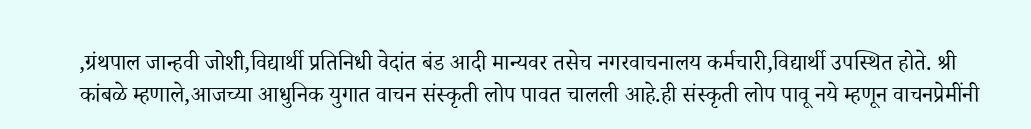,ग्रंथपाल जान्हवी जोशी,विद्यार्थी प्रतिनिधी वेदांत बंड आदी मान्यवर तसेच नगरवाचनालय कर्मचारी,विद्यार्थी उपस्थित होते. श्री कांबळे म्हणाले,आजच्या आधुनिक युगात वाचन संस्कृती लोप पावत चालली आहे.ही संस्कृती लोप पावू नये म्हणून वाचनप्रेमींनी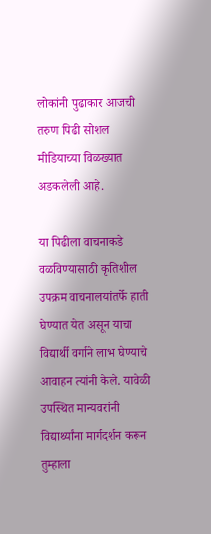लोकांनी पुढाकार आजची तरुण पिढी सोशल मीडियाच्या विळख्यात अडकलेली आहे.

या पिढीला वाचनाकडे वळविण्यासाठी कृतिशील उपक्रम वाचनालयांतर्फे हाती घेण्यात येत असून याचा विद्यार्थी वर्गाने लाभ घेण्याचे आवाहन त्यांनी केले. यावेळी उपस्थित मान्यवरांनी विद्यार्थ्यांना मार्गदर्शन करून तुम्हाला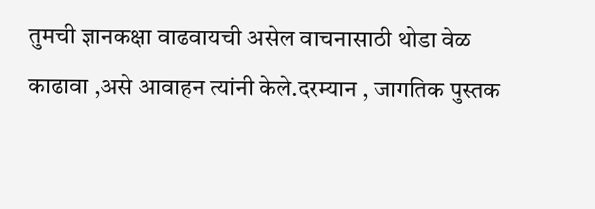तुमची ज्ञानकक्षा वाढवायची असेल वाचनासाठी थोडा वेळ काढावा ,असे आवाहन त्यांनी केले.दरम्यान , जागतिक पुस्तक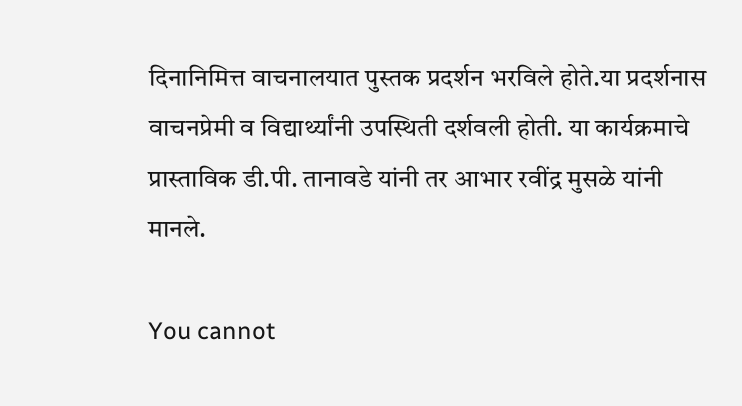दिनानिमित्त वाचनालयात पुस्तक प्रदर्शन भरविले होते.या प्रदर्शनास वाचनप्रेमी व विद्यार्थ्यांनी उपस्थिती दर्शवली होती. या कार्यक्रमाचे प्रास्ताविक डी.पी. तानावडे यांनी तर आभार रवींद्र मुसळे यांनी मानले.

You cannot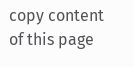copy content of this page